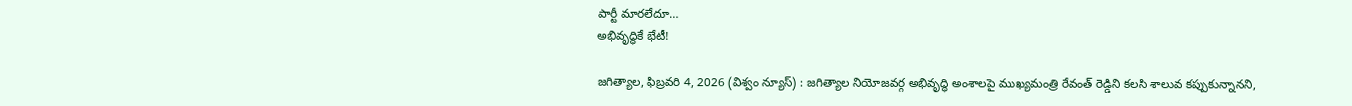పార్టీ మారలేదూ…
అభివృద్ధికే భేటీ!

జగిత్యాల, ఫిబ్రవరి 4, 2026 (విశ్వం న్యూస్) : జగిత్యాల నియోజవర్గ అభివృద్ధి అంశాలపై ముఖ్యమంత్రి రేవంత్ రెడ్డిని కలసి శాలువ కప్పుకున్నానని,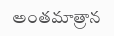అంతమాత్రాన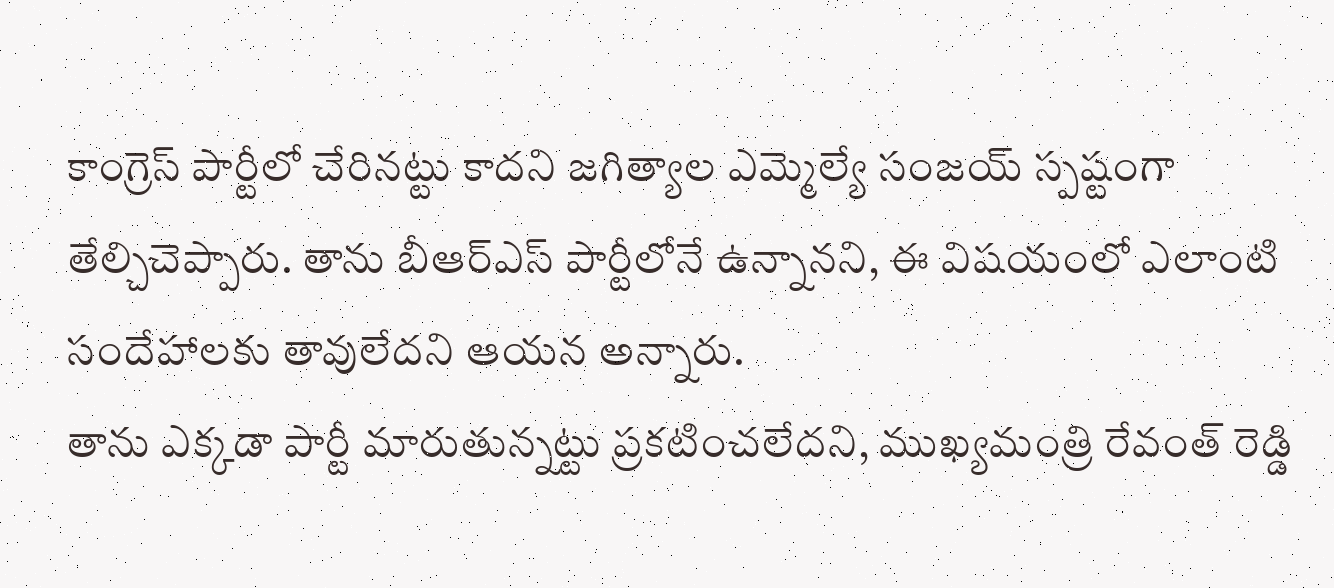కాంగ్రెస్ పార్టీలో చేరినట్టు కాదని జగిత్యాల ఎమ్మెల్యే సంజయ్ స్పష్టంగా తేల్చిచెప్పారు. తాను బీఆర్ఎస్ పార్టీలోనే ఉన్నానని, ఈ విషయంలో ఎలాంటి సందేహాలకు తావులేదని ఆయన అన్నారు.
తాను ఎక్కడా పార్టీ మారుతున్నట్టు ప్రకటించలేదని, ముఖ్యమంత్రి రేవంత్ రెడ్డి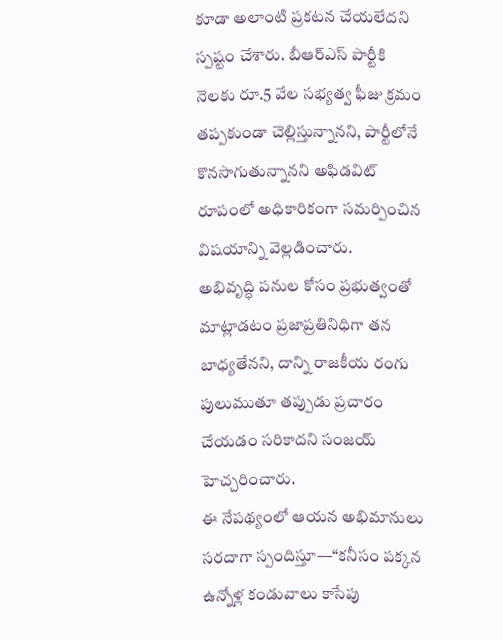కూడా అలాంటి ప్రకటన చేయలేదని స్పష్టం చేశారు. బీఆర్ఎస్ పార్టీకి నెలకు రూ.5 వేల సభ్యత్వ ఫీజు క్రమం తప్పకుండా చెల్లిస్తున్నానని, పార్టీలోనే కొనసాగుతున్నానని అఫిడవిట్ రూపంలో అధికారికంగా సమర్పించిన విషయాన్ని వెల్లడించారు.
అభివృద్ధి పనుల కోసం ప్రభుత్వంతో మాట్లాడటం ప్రజాప్రతినిధిగా తన బాధ్యతేనని, దాన్ని రాజకీయ రంగు పులుముతూ తప్పుడు ప్రచారం చేయడం సరికాదని సంజయ్ హెచ్చరించారు.
ఈ నేపథ్యంలో ఆయన అభిమానులు సరదాగా స్పందిస్తూ—“కనీసం పక్కన ఉన్నోళ్ల కండువాలు కాసేపు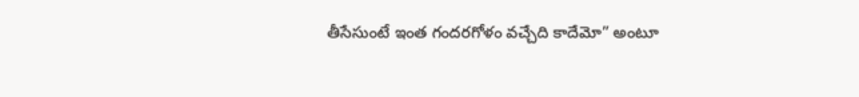తీసేసుంటే ఇంత గందరగోళం వచ్చేది కాదేమో” అంటూ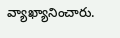వ్యాఖ్యానించారు.